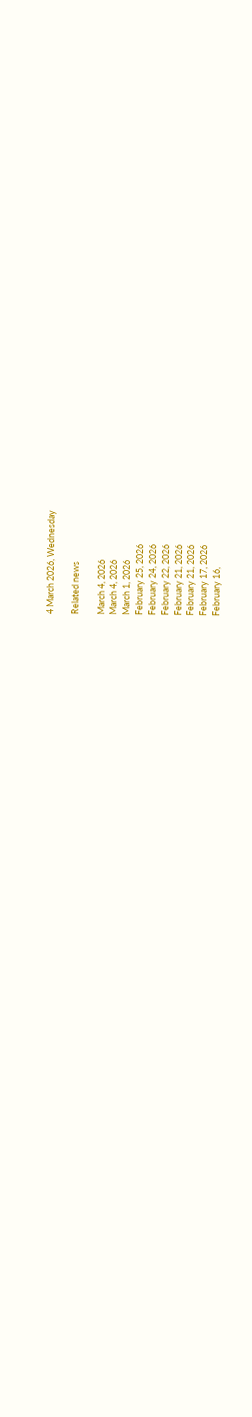4 March 2026, Wednesday

Related news

March 4, 2026
March 4, 2026
March 1, 2026
February 25, 2026
February 24, 2026
February 22, 2026
February 21, 2026
February 21, 2026
February 17, 2026
February 16,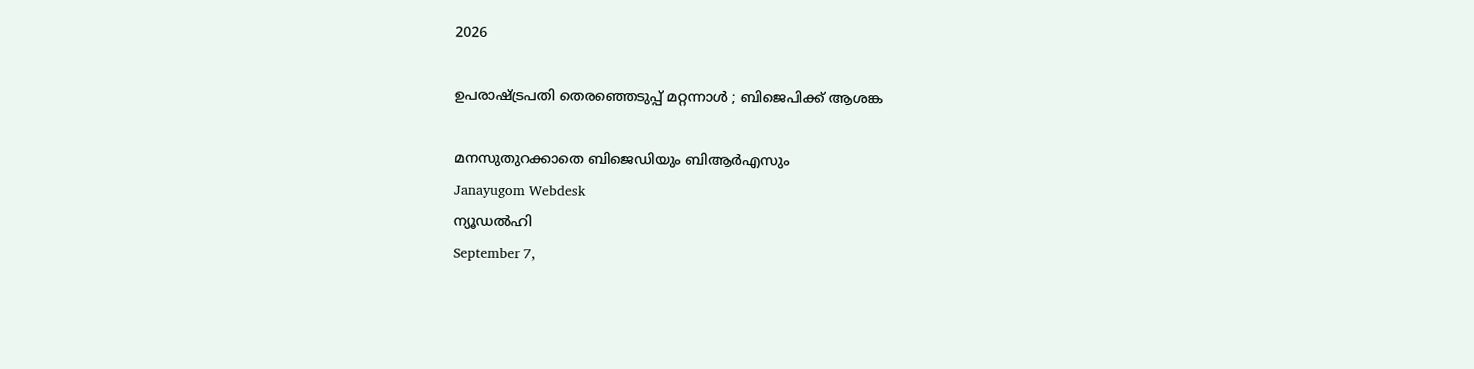2026

ഉപരാഷ്ട്രപതി തെരഞ്ഞെടുപ്പ് മറ്റന്നാള്‍ ; ബിജെപിക്ക് ആശങ്ക

മനസുതുറക്കാതെ ബിജെഡിയും ബിആര്‍എസും
Janayugom Webdesk
ന്യൂഡല്‍ഹി
September 7,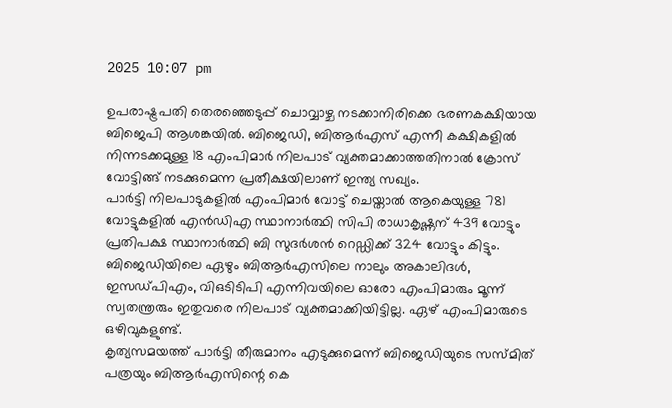2025 10:07 pm

ഉപരാഷ്ട്രപതി തെരഞ്ഞെടുപ്പ് ചൊവ്വാഴ്ച നടക്കാനിരിക്കെ ഭരണകക്ഷിയായ ബിജെപി ആശങ്കയില്‍. ബിജെഡി, ബിആര്‍എസ് എന്നീ കക്ഷികളില്‍ നിന്നടക്കമുള്ള 18 എംപിമാര്‍ നിലപാട് വ്യക്തമാക്കാത്തതിനാല്‍ ക്രോസ് വോട്ടിങ്ങ് നടക്കുമെന്ന പ്രതീക്ഷയിലാണ് ഇന്ത്യ സഖ്യം.
പാര്‍ട്ടി നിലപാടുകളില്‍ എംപിമാര്‍ വോട്ട് ചെയ്താല്‍ ആകെയുള്ള 781 വോട്ടുകളില്‍ എന്‍ഡിഎ സ്ഥാനാര്‍ത്ഥി സിപി രാധാകൃഷ്ണന് 439 വോട്ടും പ്രതിപക്ഷ സ്ഥാനാര്‍ത്ഥി ബി സുദര്‍ശന്‍ റെഡ്ഡിക്ക് 324 വോട്ടും കിട്ടും. ബിജെഡിയിലെ ഏഴും ബിആര്‍എസിലെ നാലും അകാലിദള്‍, ഇസഡ്പിഎം, വിഒടിടിപി എന്നിവയിലെ ഓരോ എംപിമാരും മൂന്ന് സ്വതന്ത്രരും ഇതുവരെ നിലപാട് വ്യക്തമാക്കിയിട്ടില്ല. ഏഴ് എംപിമാരുടെ ഒഴിവുകളുണ്ട്.
കൃത്യസമയത്ത് പാര്‍ട്ടി തീരുമാനം എടുക്കുമെന്ന് ബിജെഡിയുടെ സസ്മിത് പത്രയും ബിആര്‍എസിന്റെ കെ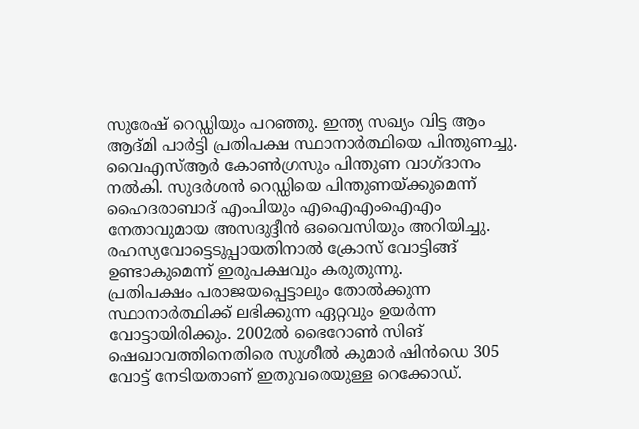സുരേഷ് റെഡ്ഡിയും പറഞ്ഞു. ഇന്ത്യ സഖ്യം വിട്ട ആം ആദ്മി പാര്‍ട്ടി പ്രതിപക്ഷ സ്ഥാനാര്‍ത്ഥിയെ പിന്തുണച്ചു. വൈഎസ്ആര്‍ കോണ്‍ഗ്രസും പിന്തുണ വാഗ്ദാനം നല്‍കി. സുദർശൻ റെഡ്ഡിയെ പിന്തുണയ്ക്കുമെന്ന് ഹൈദരാബാദ് എംപിയും എഐഎംഐഎം നേതാവുമായ അസദുദ്ദീൻ ഒവൈസിയും അറിയിച്ചു. രഹസ്യവോട്ടെടുപ്പായതിനാല്‍ ക്രോസ് വോട്ടിങ്ങ് ഉണ്ടാകുമെന്ന് ഇരുപക്ഷവും കരുതുന്നു.
പ്രതിപക്ഷം പരാജയപ്പെട്ടാലും തോല്‍ക്കുന്ന സ്ഥാനാര്‍ത്ഥിക്ക് ലഭിക്കുന്ന ഏറ്റവും ഉയര്‍ന്ന വോട്ടായിരിക്കും. 2002ല്‍ ഭൈറോണ്‍ സിങ് ഷെഖാവത്തിനെതിരെ സുശീല്‍ കുമാര്‍ ഷിന്‍ഡെ 305 വോട്ട് നേടിയതാണ് ഇതുവരെയുള്ള റെക്കോഡ്.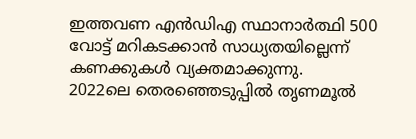ഇത്തവണ എന്‍ഡിഎ സ്ഥാനാര്‍ത്ഥി 500 വോട്ട് മറികടക്കാന്‍ സാധ്യതയില്ലെന്ന് കണക്കുകള്‍ വ്യക്തമാക്കുന്നു.
2022ലെ തെരഞ്ഞെടുപ്പില്‍ തൃണമൂല്‍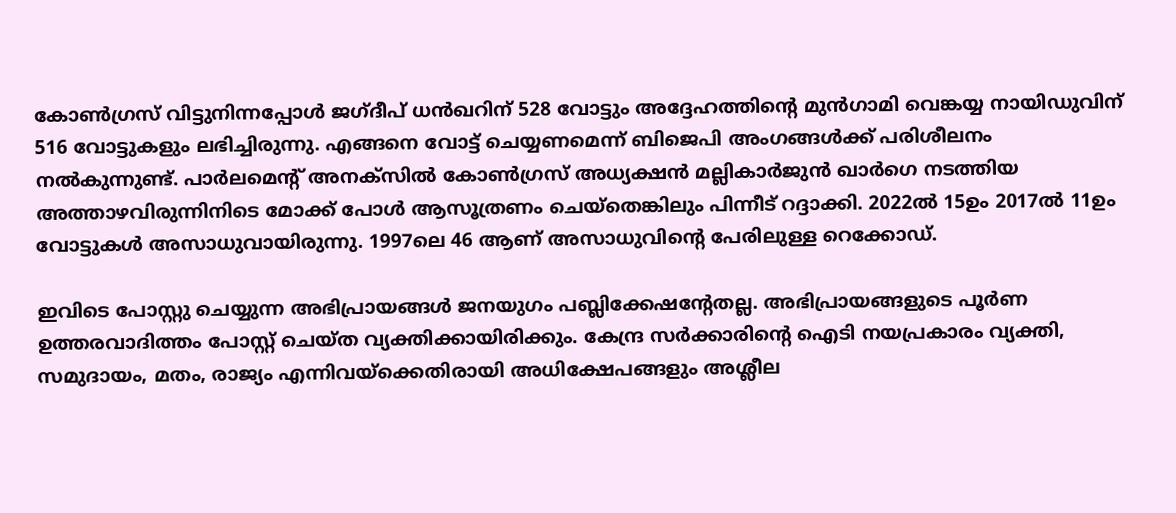കോണ്‍ഗ്രസ് വിട്ടുനിന്നപ്പോള്‍ ജഗ്‌ദീപ് ധന്‍ഖറിന് 528 വോട്ടും അദ്ദേഹത്തിന്റെ മുന്‍ഗാമി വെങ്കയ്യ നായിഡുവിന് 516 വോട്ടുകളും ലഭിച്ചിരുന്നു. എങ്ങനെ വോട്ട് ചെയ്യണമെന്ന് ബിജെപി അംഗങ്ങള്‍ക്ക് പരിശീലനം നല്‍കുന്നുണ്ട്. പാര്‍ലമെന്റ് അനക്സില്‍ കോണ്‍ഗ്രസ് അധ്യക്ഷന്‍ മല്ലികാര്‍ജുന്‍ ഖാര്‍ഗെ നടത്തിയ അത്താഴവിരുന്നിനിടെ മോക്ക് പോള്‍ ആസൂത്രണം ചെയ്തെങ്കിലും പിന്നീട് റദ്ദാക്കി. 2022ൽ 15ഉം 2017ൽ 11ഉം വോട്ടുകൾ അസാധുവായിരുന്നു. 1997ലെ 46 ആണ് അസാധുവിന്റെ പേരിലുള്ള റെക്കോഡ്.

ഇവിടെ പോസ്റ്റു ചെയ്യുന്ന അഭിപ്രായങ്ങള്‍ ജനയുഗം പബ്ലിക്കേഷന്റേതല്ല. അഭിപ്രായങ്ങളുടെ പൂര്‍ണ ഉത്തരവാദിത്തം പോസ്റ്റ് ചെയ്ത വ്യക്തിക്കായിരിക്കും. കേന്ദ്ര സര്‍ക്കാരിന്റെ ഐടി നയപ്രകാരം വ്യക്തി, സമുദായം, മതം, രാജ്യം എന്നിവയ്‌ക്കെതിരായി അധിക്ഷേപങ്ങളും അശ്ലീല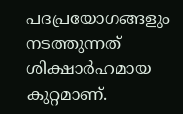പദപ്രയോഗങ്ങളും നടത്തുന്നത് ശിക്ഷാര്‍ഹമായ കുറ്റമാണ്.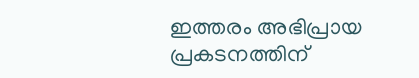ഇത്തരം അഭിപ്രായ പ്രകടനത്തിന്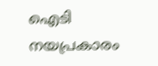ഐടി നയപ്രകാരം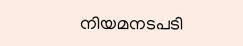നിയമനടപടി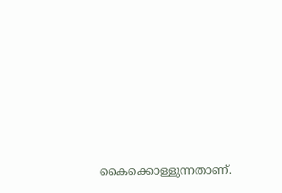കൈക്കൊള്ളുന്നതാണ്.